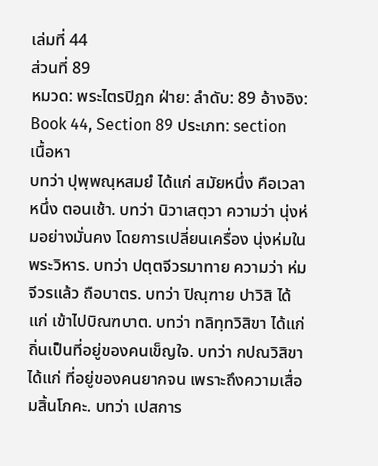เล่มที่ 44
ส่วนที่ 89
หมวด: พระไตรปิฎก ฝ่าย: ลำดับ: 89 อ้างอิง: Book 44, Section 89 ประเภท: section
เนื้อหา
บทว่า ปุพฺพณฺหสมยํ ได้แก่ สมัยหนึ่ง คือเวลาหนึ่ง ตอนเช้า. บทว่า นิวาเสตฺวา ความว่า นุ่งห่มอย่างมั่นคง โดยการเปลี่ยนเครื่อง นุ่งห่มในพระวิหาร. บทว่า ปตฺตจีวรมาทาย ความว่า ห่มจีวรแล้ว ถือบาตร. บทว่า ปิณฺฑาย ปาวิสิ ได้แก่ เข้าไปบิณฑบาต. บทว่า ทลิทฺทวิสิขา ได้แก่ ถิ่นเป็นที่อยู่ของคนเข็ญใจ. บทว่า กปณวิสิขา ได้แก่ ที่อยู่ของคนยากจน เพราะถึงความเสื่อมสิ้นโภคะ. บทว่า เปสการ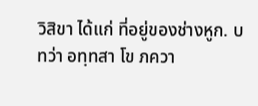วิสิขา ได้แก่ ที่อยู่ของช่างหูก. บทว่า อทฺทสา โข ภควา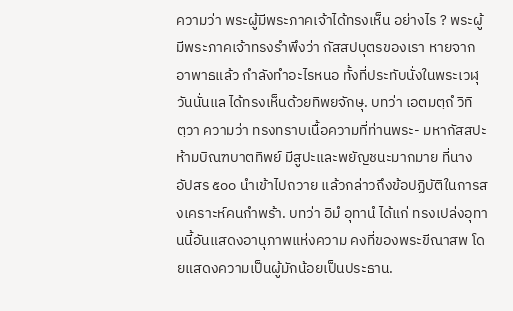ความว่า พระผู้มีพระภาคเจ้าได้ทรงเห็น อย่างไร ? พระผู้มีพระภาคเจ้าทรงรำพึงว่า กัสสปบุตรของเรา หายจาก อาพาธแล้ว กำลังทำอะไรหนอ ทั้งที่ประทับนั่งในพระเวฬุวันนั่นแล ได้ทรงเห็นด้วยทิพยจักษุ. บทว่า เอตมตฺถํ วิทิตฺวา ความว่า ทรงทราบเนื้อความที่ท่านพระ- มหากัสสปะห้ามบิณฑบาตทิพย์ มีสูปะและพยัญชนะมากมาย ที่นางอัปสร ๕๐๐ นำเข้าไปถวาย แล้วกล่าวถึงข้อปฏิบัติในการสงเคราะห์คนกำพร้า. บทว่า อิมํ อุทานํ ได้แก่ ทรงเปล่งอุทานนี้อันแสดงอานุภาพแห่งความ คงที่ของพระขีณาสพ โดยแสดงความเป็นผู้มักน้อยเป็นประธาน.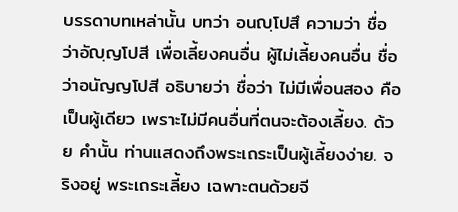บรรดาบทเหล่านั้น บทว่า อนญฺโปสึ ความว่า ชื่อว่าอัญฺญโปสี เพื่อเลี้ยงคนอื่น ผู้ไม่เลี้ยงคนอื่น ชื่อว่าอนัญญโปสี อธิบายว่า ชื่อว่า ไม่มีเพื่อนสอง คือเป็นผู้เดียว เพราะไม่มีคนอื่นที่ตนจะต้องเลี้ยง. ด้วย คำนั้น ท่านแสดงถึงพระเถระเป็นผู้เลี้ยงง่าย. จริงอยู่ พระเถระเลี้ยง เฉพาะตนด้วยจี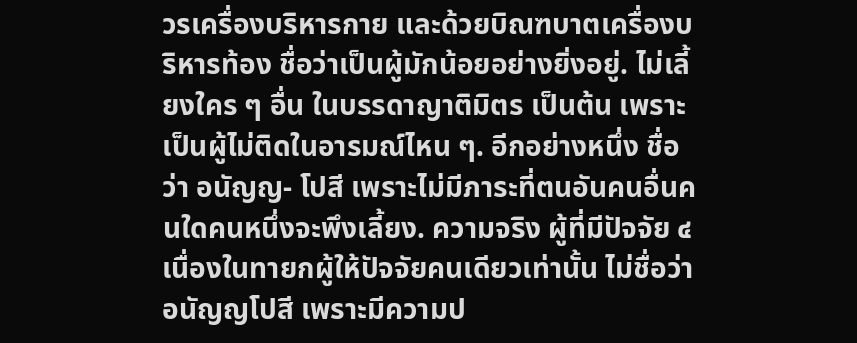วรเครื่องบริหารกาย และด้วยบิณฑบาตเครื่องบริหารท้อง ชื่อว่าเป็นผู้มักน้อยอย่างยิ่งอยู่. ไม่เลี้ยงใคร ๆ อื่น ในบรรดาญาติมิตร เป็นต้น เพราะเป็นผู้ไม่ติดในอารมณ์ไหน ๆ. อีกอย่างหนึ่ง ชื่อว่า อนัญญ- โปสี เพราะไม่มีภาระที่ตนอันคนอื่นคนใดคนหนึ่งจะพึงเลี้ยง. ความจริง ผู้ที่มีปัจจัย ๔ เนื่องในทายกผู้ให้ปัจจัยคนเดียวเท่านั้น ไม่ชื่อว่าอนัญญโปสี เพราะมีความป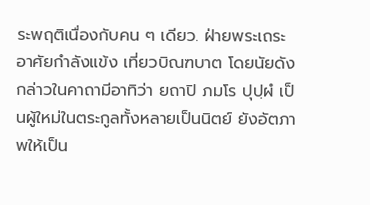ระพฤติเนื่องกับคน ๆ เดียว. ฝ่ายพระเถระอาศัยกำลังแข้ง เที่ยวบิณฑบาต โดยนัยดังกล่าวในคาถามีอาทิว่า ยถาปิ ภมโร ปุปฺผํ เป็นผู้ใหม่ในตระกูลทั้งหลายเป็นนิตย์ ยังอัตภาพให้เป็น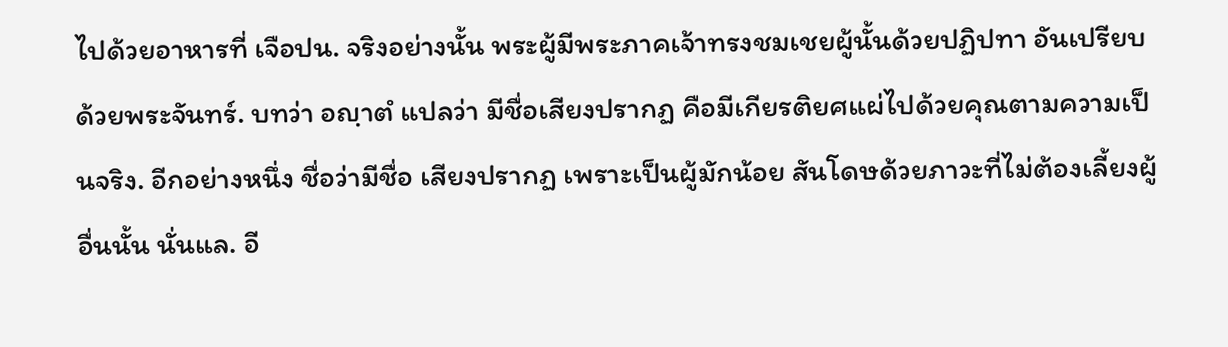ไปด้วยอาหารที่ เจือปน. จริงอย่างนั้น พระผู้มีพระภาคเจ้าทรงชมเชยผู้นั้นด้วยปฏิปทา อันเปรียบด้วยพระจันทร์. บทว่า อญฺาตํ แปลว่า มีชื่อเสียงปรากฏ คือมีเกียรติยศแผ่ไปด้วยคุณตามความเป็นจริง. อีกอย่างหนึ่ง ชื่อว่ามีชื่อ เสียงปรากฏ เพราะเป็นผู้มักน้อย สันโดษด้วยภาวะที่ไม่ต้องเลี้ยงผู้อื่นนั้น นั่นแล. อี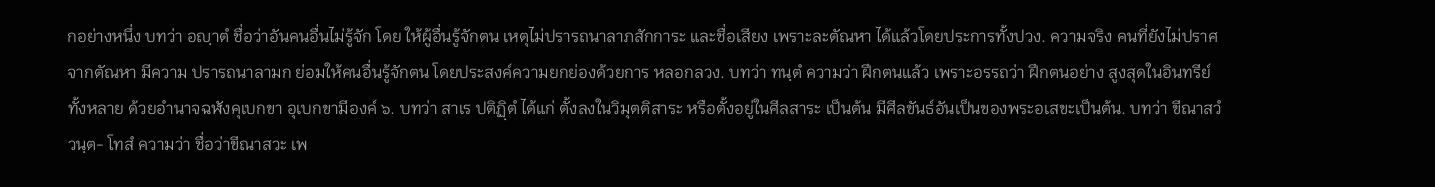กอย่างหนึ่ง บทว่า อญฺาตํ ชื่อว่าอันคนอื่นไม่รู้จัก โดย ให้ผู้อื่นรู้จักตน เหตุไม่ปรารถนาลาภสักการะ และชื่อเสียง เพราะละตัณหา ได้แล้วโดยประการทั้งปวง. ความจริง คนที่ยังไม่ปราศจากตัณหา มีความ ปรารถนาลามก ย่อมให้คนอื่นรู้จักตน โดยประสงค์ความยกย่องด้วยการ หลอกลวง. บทว่า ทนฺตํ ความว่า ฝึกตนแล้ว เพราะอรรถว่า ฝึกตนอย่าง สูงสุดในอินทรีย์ทั้งหลาย ด้วยอำนาจฉฬังคุเบกขา อุเบกขามีองค์ ๖. บทว่า สาเร ปติฏฺิตํ ได้แก่ ตั้งลงในวิมุตติสาระ หรือตั้งอยู่ในศีลสาระ เป็นต้น มีศีลขันธ์อันเป็นของพระอเสขะเป็นต้น. บทว่า ขีณาสวํ วนฺต- โทสํ ความว่า ชื่อว่าขีณาสวะ เพ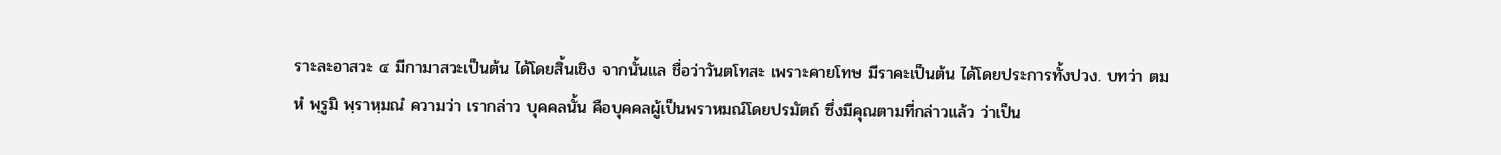ราะละอาสวะ ๔ มีกามาสวะเป็นต้น ได้โดยสิ้นเชิง จากนั้นแล ชื่อว่าวันตโทสะ เพราะคายโทษ มีราคะเป็นต้น ได้โดยประการทั้งปวง. บทว่า ตมหํ พฺรูมิ พฺราหฺมณํ ความว่า เรากล่าว บุคคลนั้น คือบุคคลผู้เป็นพราหมณ์โดยปรมัตถ์ ซึ่งมีคุณตามที่กล่าวแล้ว ว่าเป็น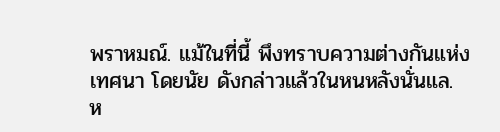พราหมณ์. แม้ในที่นี้ พึงทราบความต่างกันแห่งเทศนา โดยนัย ดังกล่าวแล้วในหนหลังนั่นแล.
ห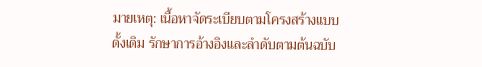มายเหตุ: เนื้อหาจัดระเบียบตามโครงสร้างแบบดั้งเดิม รักษาการอ้างอิงและลำดับตามต้นฉบับ